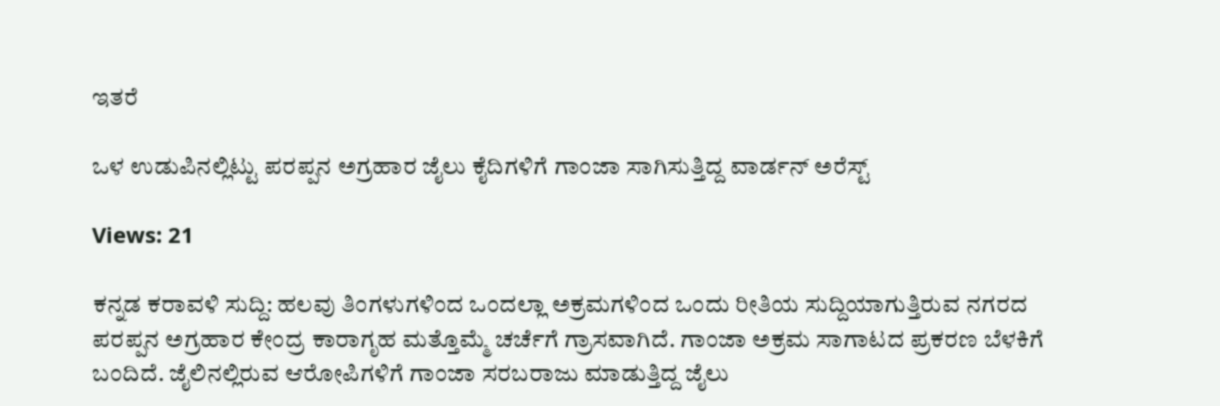ಇತರೆ

ಒಳ ಉಡುಪಿನಲ್ಲಿಟ್ಟು ಪರಪ್ಪನ ಅಗ್ರಹಾರ ಜೈಲು ಕೈದಿಗಳಿಗೆ ಗಾಂಜಾ ಸಾಗಿಸುತ್ತಿದ್ದ ವಾರ್ಡನ್ ಅರೆಸ್ಟ್

Views: 21

ಕನ್ನಡ ಕರಾವಳಿ ಸುದ್ದಿ: ಹಲವು ತಿಂಗಳುಗಳಿಂದ ಒಂದಲ್ಲಾ ಅಕ್ರಮಗಳಿಂದ ಒಂದು ರೀತಿಯ ಸುದ್ದಿಯಾಗುತ್ತಿರುವ ನಗರದ ಪರಪ್ಪನ ಅಗ್ರಹಾರ ಕೇಂದ್ರ ಕಾರಾಗೃಹ ಮತ್ತೊಮ್ಮೆ ಚರ್ಚೆಗೆ ಗ್ರಾಸವಾಗಿದೆ. ಗಾಂಜಾ ಅಕ್ರಮ ಸಾಗಾಟದ ಪ್ರಕರಣ ಬೆಳಕಿಗೆ ಬಂದಿದೆ. ಜೈಲಿನಲ್ಲಿರುವ ಆರೋಪಿಗಳಿಗೆ ಗಾಂಜಾ ಸರಬರಾಜು ಮಾಡುತ್ತಿದ್ದ ಜೈಲು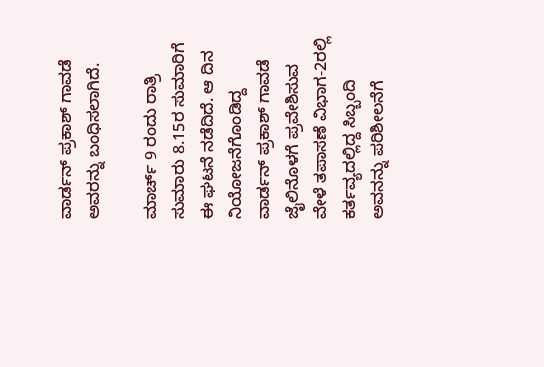ವಾರ್ಡನ್ ಪ್ರಕಾಶ್ ಗಾವಡೆ ಅವರನ್ನು ಬಂಧಿಸಲಾಗಿದೆ.

ಮಾರ್ಚ್ 9 ರಂದು ರಾತ್ರಿ ಸುಮಾರು 8.15ರ ಸುಮಾರಿಗೆ ಈ ಘಟನೆ ನಡೆದಿದೆ. ಆ ದಿನ ನಿಯೋಜನೆಗೊಂಡಿದ್ದ ವಾರ್ಡನ್ ಪ್ರಕಾಶ್ ಗಾವಡೆ ಜೈಲಿನೊಳಗೆ ಪ್ರವೇಶಿಸುವ ವೇಳೆ ತಪಾಸಣೆ ವಿಭಾಗ-2ರಲ್ಲಿ ಕರ್ತವ್ಯದಲ್ಲಿದ್ದ ಸಿಬ್ಬಂದಿ ಅವನನ್ನು ಪರಿಶೀಲನೆಗೆ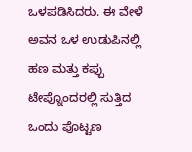ಒಳಪಡಿಸಿದರು. ಈ ವೇಳೆ ಅವನ ಒಳ ಉಡುಪಿನಲ್ಲಿ ಹಣ ಮತ್ತು ಕಪ್ಪು ಟೇಪ್ನೊಂದರಲ್ಲಿ ಸುತ್ತಿದ ಒಂದು ಪೊಟ್ಟಣ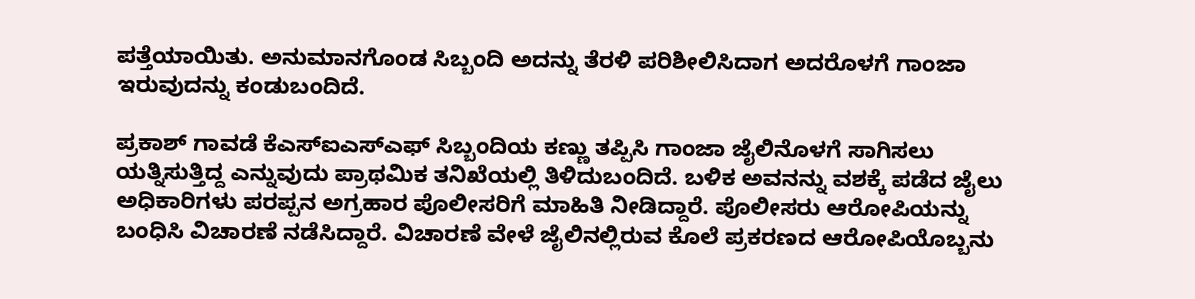ಪತ್ತೆಯಾಯಿತು. ಅನುಮಾನಗೊಂಡ ಸಿಬ್ಬಂದಿ ಅದನ್ನು ತೆರಳಿ ಪರಿಶೀಲಿಸಿದಾಗ ಅದರೊಳಗೆ ಗಾಂಜಾ ಇರುವುದನ್ನು ಕಂಡುಬಂದಿದೆ.

ಪ್ರಕಾಶ್ ಗಾವಡೆ ಕೆಎಸ್‌ಐಎಸ್‌ಎಫ್‌ ಸಿಬ್ಬಂದಿಯ ಕಣ್ಣು ತಪ್ಪಿಸಿ ಗಾಂಜಾ ಜೈಲಿನೊಳಗೆ ಸಾಗಿಸಲು ಯತ್ನಿಸುತ್ತಿದ್ದ ಎನ್ನುವುದು ಪ್ರಾಥಮಿಕ ತನಿಖೆಯಲ್ಲಿ ತಿಳಿದುಬಂದಿದೆ. ಬಳಿಕ ಅವನನ್ನು ವಶಕ್ಕೆ ಪಡೆದ ಜೈಲು ಅಧಿಕಾರಿಗಳು ಪರಪ್ಪನ ಅಗ್ರಹಾರ ಪೊಲೀಸರಿಗೆ ಮಾಹಿತಿ ನೀಡಿದ್ದಾರೆ. ಪೊಲೀಸರು ಆರೋಪಿಯನ್ನು ಬಂಧಿಸಿ ವಿಚಾರಣೆ ನಡೆಸಿದ್ದಾರೆ. ವಿಚಾರಣೆ ವೇಳೆ ಜೈಲಿನಲ್ಲಿರುವ ಕೊಲೆ ಪ್ರಕರಣದ ಆರೋಪಿಯೊಬ್ಬನು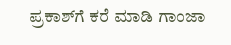ಪ್ರಕಾಶ್‌ಗೆ ಕರೆ ಮಾಡಿ ಗಾಂಜಾ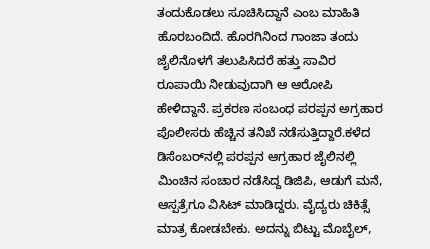ತಂದುಕೊಡಲು ಸೂಚಿಸಿದ್ದಾನೆ ಎಂಬ ಮಾಹಿತಿ ಹೊರಬಂದಿದೆ. ಹೊರಗಿನಿಂದ ಗಾಂಜಾ ತಂದು ಜೈಲಿನೊಳಗೆ ತಲುಪಿಸಿದರೆ ಹತ್ತು ಸಾವಿರ ರೂಪಾಯಿ ನೀಡುವುದಾಗಿ ಆ ಆರೋಪಿ ಹೇಳಿದ್ದಾನೆ. ಪ್ರಕರಣ ಸಂಬಂಧ ಪರಪ್ಪನ ಅಗ್ರಹಾರ ಪೊಲೀಸರು ಹೆಚ್ಚಿನ ತನಿಖೆ ನಡೆಸುತ್ತಿದ್ದಾರೆ.ಕಳೆದ ಡಿಸೆಂಬರ್‌ನಲ್ಲಿ ಪರಪ್ಪನ ಆಗ್ರಹಾರ ಜೈಲಿನಲ್ಲಿ ಮಿಂಚಿನ ಸಂಚಾರ ನಡೆಸಿದ್ದ ಡಿಜಿಪಿ, ಆಡುಗೆ ಮನೆ, ಆಸ್ಪತ್ರೆಗೂ ವಿಸಿಟ್ ಮಾಡಿದ್ದರು. ವೈದ್ಯರು ಚಿಕಿತ್ಸೆ ಮಾತ್ರ ಕೋಡಬೇಕು. ಅದನ್ನು ಬಿಟ್ಟು ಮೊಬೈಲ್,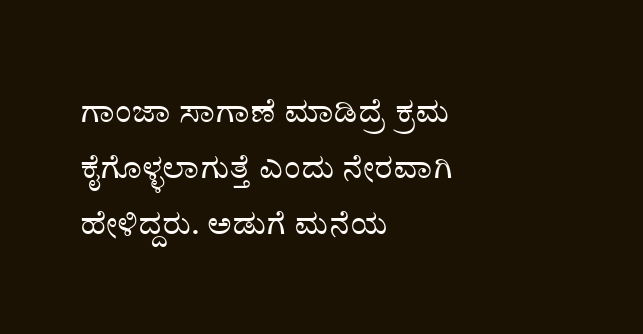ಗಾಂಜಾ ಸಾಗಾಣೆ ಮಾಡಿದ್ರೆ ಕ್ರಮ ಕೈಗೊಳ್ಳಲಾಗುತ್ತೆ ಎಂದು ನೇರವಾಗಿ ಹೇಳಿದ್ದರು. ಅಡುಗೆ ಮನೆಯ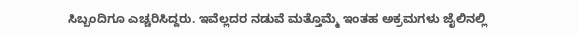ಸಿಬ್ಬಂದಿಗೂ ಎಚ್ಚರಿಸಿದ್ದರು. ಇವೆಲ್ಲದರ ನಡುವೆ ಮತ್ತೊಮ್ಮೆ ಇಂತಹ ಅಕ್ರಮಗಳು ಜೈಲಿನಲ್ಲಿ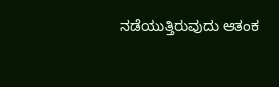ನಡೆಯುತ್ತಿರುವುದು ಆತಂಕ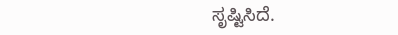ಸೃಷ್ಟಿಸಿದೆ.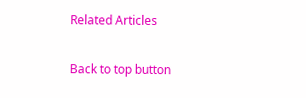Related Articles

Back to top button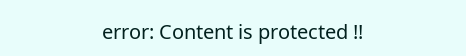error: Content is protected !!